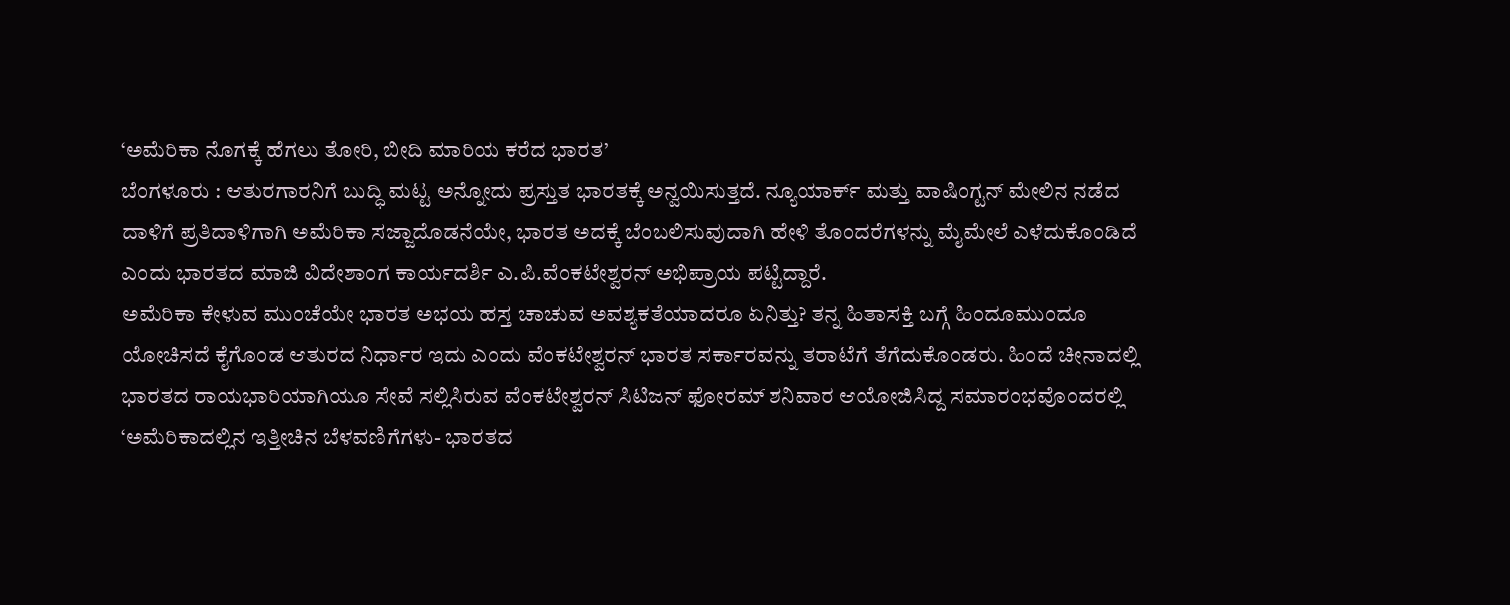‘ಅಮೆರಿಕಾ ನೊಗಕ್ಕೆ ಹೆಗಲು ತೋರಿ, ಬೀದಿ ಮಾರಿಯ ಕರೆದ ಭಾರತ’
ಬೆಂಗಳೂರು : ಆತುರಗಾರನಿಗೆ ಬುದ್ಧಿ ಮಟ್ಟ ಅನ್ನೋದು ಪ್ರಸ್ತುತ ಭಾರತಕ್ಕೆ ಅನ್ವಯಿಸುತ್ತದೆ. ನ್ಯೂಯಾರ್ಕ್ ಮತ್ತು ವಾಷಿಂಗ್ಟನ್ ಮೇಲಿನ ನಡೆದ ದಾಳಿಗೆ ಪ್ರತಿದಾಳಿಗಾಗಿ ಅಮೆರಿಕಾ ಸಜ್ಜಾದೊಡನೆಯೇ, ಭಾರತ ಅದಕ್ಕೆ ಬೆಂಬಲಿಸುವುದಾಗಿ ಹೇಳಿ ತೊಂದರೆಗಳನ್ನು ಮೈಮೇಲೆ ಎಳೆದುಕೊಂಡಿದೆ ಎಂದು ಭಾರತದ ಮಾಜಿ ವಿದೇಶಾಂಗ ಕಾರ್ಯದರ್ಶಿ ಎ.ಪಿ.ವೆಂಕಟೇಶ್ವರನ್ ಅಭಿಪ್ರಾಯ ಪಟ್ಟಿದ್ದಾರೆ.
ಅಮೆರಿಕಾ ಕೇಳುವ ಮುಂಚೆಯೇ ಭಾರತ ಅಭಯ ಹಸ್ತ ಚಾಚುವ ಅವಶ್ಯಕತೆಯಾದರೂ ಏನಿತ್ತು? ತನ್ನ ಹಿತಾಸಕ್ತಿ ಬಗ್ಗೆ ಹಿಂದೂಮುಂದೂ ಯೋಚಿಸದೆ ಕೈಗೊಂಡ ಆತುರದ ನಿರ್ಧಾರ ಇದು ಎಂದು ವೆಂಕಟೇಶ್ವರನ್ ಭಾರತ ಸರ್ಕಾರವನ್ನು ತರಾಟೆಗೆ ತೆಗೆದುಕೊಂಡರು. ಹಿಂದೆ ಚೀನಾದಲ್ಲಿ ಭಾರತದ ರಾಯಭಾರಿಯಾಗಿಯೂ ಸೇವೆ ಸಲ್ಲಿಸಿರುವ ವೆಂಕಟೇಶ್ವರನ್ ಸಿಟಿಜನ್ ಫೋರಮ್ ಶನಿವಾರ ಆಯೋಜಿಸಿದ್ದ ಸಮಾರಂಭವೊಂದರಲ್ಲಿ ‘ಅಮೆರಿಕಾದಲ್ಲಿನ ಇತ್ತೀಚಿನ ಬೆಳವಣಿಗೆಗಳು- ಭಾರತದ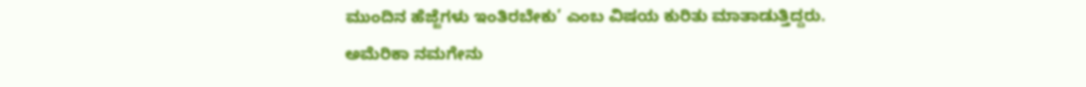ಮುಂದಿನ ಹೆಜ್ಜೆಗಳು ಇಂತಿರಬೇಕು’ ಎಂಬ ವಿಷಯ ಕುರಿತು ಮಾತಾಡುತ್ತಿದ್ದರು.
ಅಮೆರಿಕಾ ನಮಗೇನು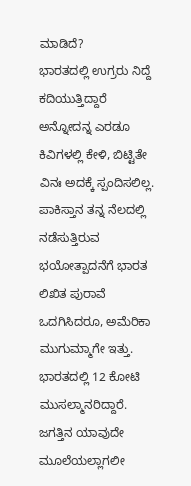ಮಾಡಿದೆ?
ಭಾರತದಲ್ಲಿ ಉಗ್ರರು ನಿದ್ದೆ ಕದಿಯುತ್ತಿದ್ದಾರೆ ಅನ್ನೋದನ್ನ ಎರಡೂ ಕಿವಿಗಳಲ್ಲಿ ಕೇಳಿ, ಬಿಟ್ಟಿತೇ ವಿನಃ ಅದಕ್ಕೆ ಸ್ಪಂದಿಸಲಿಲ್ಲ. ಪಾಕಿಸ್ತಾನ ತನ್ನ ನೆಲದಲ್ಲಿ ನಡೆಸುತ್ತಿರುವ ಭಯೋತ್ಪಾದನೆಗೆ ಭಾರತ ಲಿಖಿತ ಪುರಾವೆ ಒದಗಿಸಿದರೂ, ಅಮೆರಿಕಾ ಮುಗುಮ್ಮಾಗೇ ಇತ್ತು. ಭಾರತದಲ್ಲಿ 12 ಕೋಟಿ ಮುಸಲ್ಮಾನರಿದ್ದಾರೆ. ಜಗತ್ತಿನ ಯಾವುದೇ ಮೂಲೆಯಲ್ಲಾಗಲೀ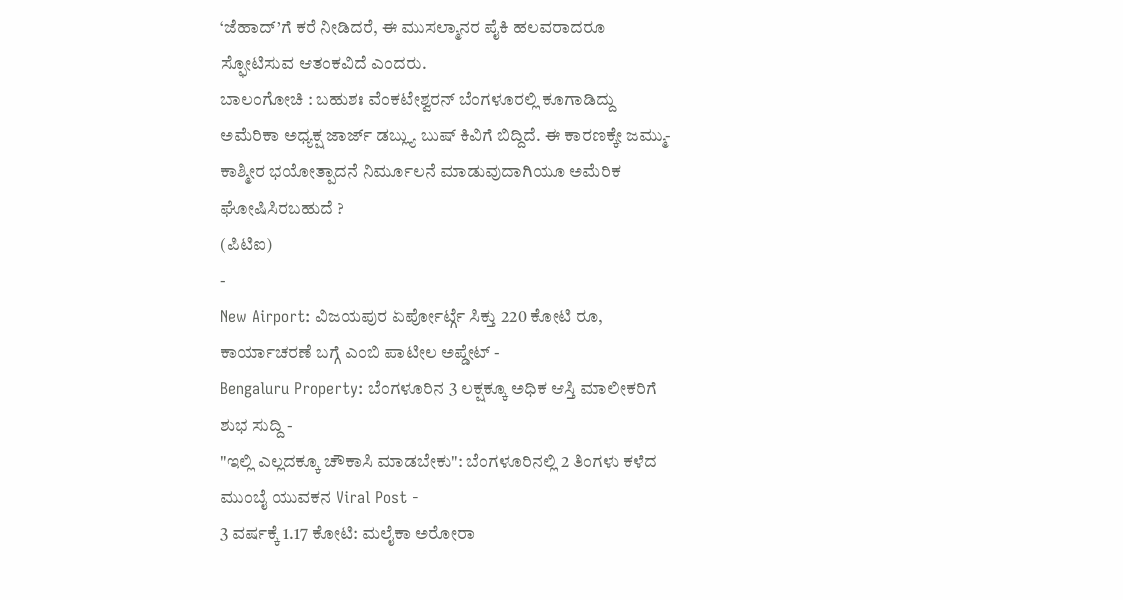‘ಜೆಹಾದ್’ಗೆ ಕರೆ ನೀಡಿದರೆ, ಈ ಮುಸಲ್ಮಾನರ ಪೈಕಿ ಹಲವರಾದರೂ ಸ್ಫೋಟಿಸುವ ಆತಂಕವಿದೆ ಎಂದರು.
ಬಾಲಂಗೋಚಿ : ಬಹುಶಃ ವೆಂಕಟೇಶ್ವರನ್ ಬೆಂಗಳೂರಲ್ಲಿ ಕೂಗಾಡಿದ್ದು ಅಮೆರಿಕಾ ಅಧ್ಯಕ್ಷ ಜಾರ್ಜ್ ಡಬ್ಲ್ಯು ಬುಷ್ ಕಿವಿಗೆ ಬಿದ್ದಿದೆ. ಈ ಕಾರಣಕ್ಕೇ ಜಮ್ಮು- ಕಾಶ್ಮೀರ ಭಯೋತ್ಪಾದನೆ ನಿರ್ಮೂಲನೆ ಮಾಡುವುದಾಗಿಯೂ ಅಮೆರಿಕ ಘೋಷಿಸಿರಬಹುದೆ ?
(ಪಿಟಿಐ)
-
New Airport: ವಿಜಯಪುರ ಏರ್ಪೋರ್ಟ್ಗೆ ಸಿಕ್ತು 220 ಕೋಟಿ ರೂ, ಕಾರ್ಯಾಚರಣೆ ಬಗ್ಗೆ ಎಂಬಿ ಪಾಟೀಲ ಅಪ್ಡೇಟ್ -
Bengaluru Property: ಬೆಂಗಳೂರಿನ 3 ಲಕ್ಷಕ್ಕೂ ಅಧಿಕ ಆಸ್ತಿ ಮಾಲೀಕರಿಗೆ ಶುಭ ಸುದ್ದಿ -
"ಇಲ್ಲಿ ಎಲ್ಲದಕ್ಕೂ ಚೌಕಾಸಿ ಮಾಡಬೇಕು": ಬೆಂಗಳೂರಿನಲ್ಲಿ 2 ತಿಂಗಳು ಕಳೆದ ಮುಂಬೈ ಯುವಕನ Viral Post -
3 ವರ್ಷಕ್ಕೆ 1.17 ಕೋಟಿ: ಮಲೈಕಾ ಅರೋರಾ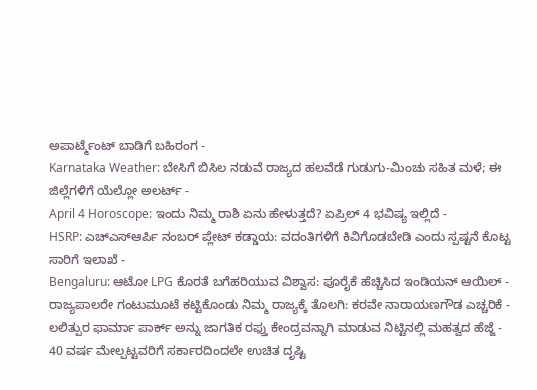ಅಪಾರ್ಟ್ಮೆಂಟ್ ಬಾಡಿಗೆ ಬಹಿರಂಗ -
Karnataka Weather: ಬೇಸಿಗೆ ಬಿಸಿಲ ನಡುವೆ ರಾಜ್ಯದ ಹಲವೆಡೆ ಗುಡುಗು-ಮಿಂಚು ಸಹಿತ ಮಳೆ; ಈ ಜಿಲ್ಲೆಗಳಿಗೆ ಯೆಲ್ಲೋ ಅಲರ್ಟ್ -
April 4 Horoscope: ಇಂದು ನಿಮ್ಮ ರಾಶಿ ಏನು ಹೇಳುತ್ತದೆ? ಏಪ್ರಿಲ್ 4 ಭವಿಷ್ಯ ಇಲ್ಲಿದೆ -
HSRP: ಎಚ್ಎಸ್ಆರ್ಪಿ ನಂಬರ್ ಪ್ಲೇಟ್ ಕಡ್ಡಾಯ: ವದಂತಿಗಳಿಗೆ ಕಿವಿಗೊಡಬೇಡಿ ಎಂದು ಸ್ಪಷ್ಟನೆ ಕೊಟ್ಟ ಸಾರಿಗೆ ಇಲಾಖೆ -
Bengaluru: ಆಟೋ LPG ಕೊರತೆ ಬಗೆಹರಿಯುವ ವಿಶ್ವಾಸ: ಪೂರೈಕೆ ಹೆಚ್ಚಿಸಿದ ಇಂಡಿಯನ್ ಆಯಿಲ್ -
ರಾಜ್ಯಪಾಲರೇ ಗಂಟುಮೂಟೆ ಕಟ್ಟಿಕೊಂಡು ನಿಮ್ಮ ರಾಜ್ಯಕ್ಕೆ ತೊಲಗಿ: ಕರವೇ ನಾರಾಯಣಗೌಡ ಎಚ್ಚರಿಕೆ -
ಲಲಿತ್ಪುರ ಫಾರ್ಮಾ ಪಾರ್ಕ್ ಅನ್ನು ಜಾಗತಿಕ ರಫ್ತು ಕೇಂದ್ರವನ್ನಾಗಿ ಮಾಡುವ ನಿಟ್ಟಿನಲ್ಲಿ ಮಹತ್ವದ ಹೆಜ್ಜೆ -
40 ವರ್ಷ ಮೇಲ್ಪಟ್ಟವರಿಗೆ ಸರ್ಕಾರದಿಂದಲೇ ಉಚಿತ ದೃಷ್ಟಿ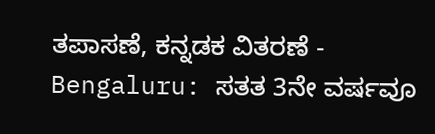ತಪಾಸಣೆ, ಕನ್ನಡಕ ವಿತರಣೆ -
Bengaluru: ಸತತ 3ನೇ ವರ್ಷವೂ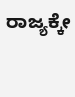ರಾಜ್ಯಕ್ಕೇ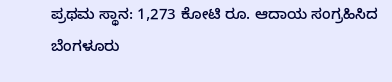ಪ್ರಥಮ ಸ್ಥಾನ: 1,273 ಕೋಟಿ ರೂ. ಆದಾಯ ಸಂಗ್ರಹಿಸಿದ ಬೆಂಗಳೂರು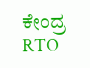ಕೇಂದ್ರ RTO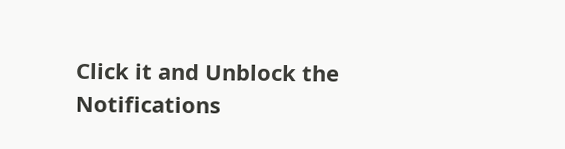Click it and Unblock the Notifications